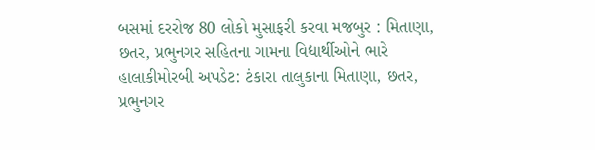બસમાં દરરોજ 80 લોકો મુસાફરી કરવા મજબુર : મિતાણા, છતર, પ્રભુનગર સહિતના ગામના વિદ્યાર્થીઓને ભારે હાલાકીમોરબી અપડેટ: ટંકારા તાલુકાના મિતાણા, છતર, પ્રભુનગર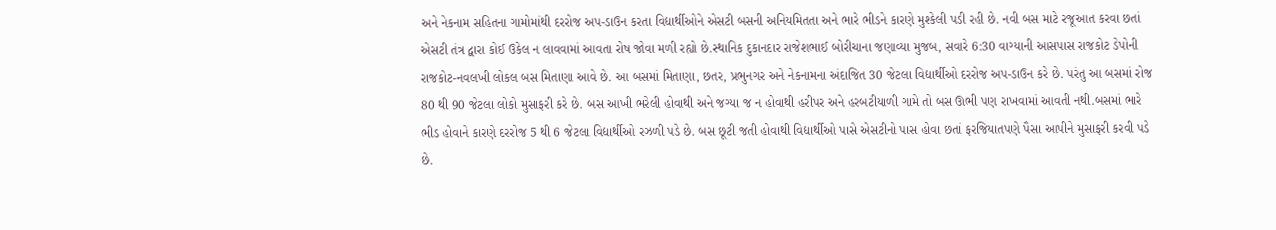અને નેકનામ સહિતના ગામોમાંથી દરરોજ અપ-ડાઉન કરતા વિદ્યાર્થીઓને એસટી બસની અનિયમિતતા અને ભારે ભીડને કારણે મુશ્કેલી પડી રહી છે. નવી બસ માટે રજૂઆત કરવા છતાં એસટી તંત્ર દ્વારા કોઈ ઉકેલ ન લાવવામાં આવતા રોષ જોવા મળી રહ્યો છે.સ્થાનિક દુકાનદાર રાજેશભાઈ બોરીચાના જણાવ્યા મુજબ, સવારે 6:30 વાગ્યાની આસપાસ રાજકોટ ડેપોની રાજકોટ-નવલખી લોકલ બસ મિતાણા આવે છે. આ બસમાં મિતાણા, છતર, પ્રભુનગર અને નેકનામના અંદાજિત 30 જેટલા વિદ્યાર્થીઓ દરરોજ અપ-ડાઉન કરે છે. પરંતુ આ બસમાં રોજ 80 થી 90 જેટલા લોકો મુસાફરી કરે છે. બસ આખી ભરેલી હોવાથી અને જગ્યા જ ન હોવાથી હરીપર અને હરબટીયાળી ગામે તો બસ ઊભી પણ રાખવામાં આવતી નથી.બસમાં ભારે ભીડ હોવાને કારણે દરરોજ 5 થી 6 જેટલા વિદ્યાર્થીઓ રઝળી પડે છે. બસ છૂટી જતી હોવાથી વિદ્યાર્થીઓ પાસે એસટીનો પાસ હોવા છતાં ફરજિયાતપણે પૈસા આપીને મુસાફરી કરવી પડે છે.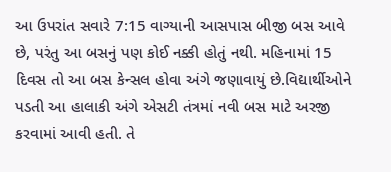આ ઉપરાંત સવારે 7:15 વાગ્યાની આસપાસ બીજી બસ આવે છે, પરંતુ આ બસનું પણ કોઈ નક્કી હોતું નથી. મહિનામાં 15 દિવસ તો આ બસ કેન્સલ હોવા અંગે જણાવાયું છે.વિદ્યાર્થીઓને પડતી આ હાલાકી અંગે એસટી તંત્રમાં નવી બસ માટે અરજી કરવામાં આવી હતી. તે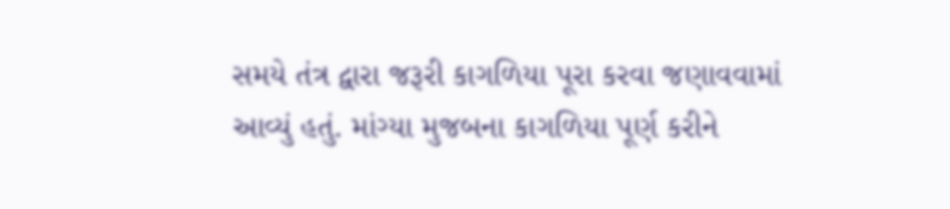સમયે તંત્ર દ્વારા જરૂરી કાગળિયા પૂરા કરવા જણાવવામાં આવ્યું હતું. માંગ્યા મુજબના કાગળિયા પૂર્ણ કરીને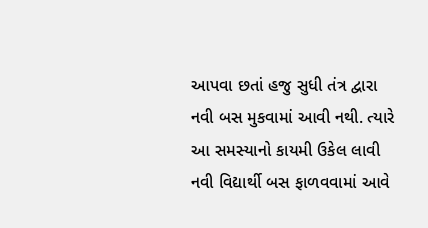આપવા છતાં હજુ સુધી તંત્ર દ્વારા નવી બસ મુકવામાં આવી નથી. ત્યારે આ સમસ્યાનો કાયમી ઉકેલ લાવી નવી વિદ્યાર્થી બસ ફાળવવામાં આવે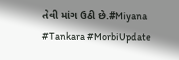તેવી માંગ ઉઠી છે.#Miyana #Tankara #MorbiUpdate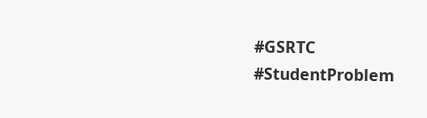#GSRTC #StudentProblem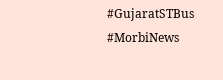#GujaratSTBus #MorbiNews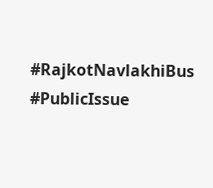#RajkotNavlakhiBus #PublicIssue